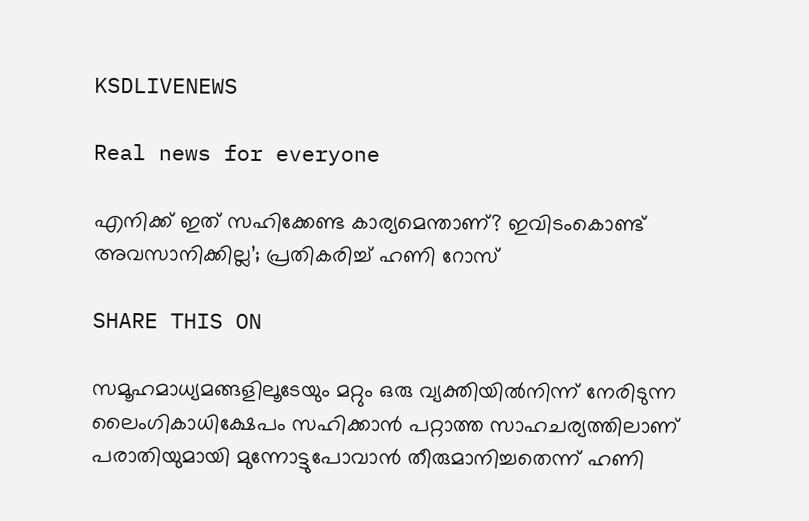KSDLIVENEWS

Real news for everyone

എനിക്ക് ഇത് സഹിക്കേണ്ട കാര്യമെന്താണ്? ഇവിടംകൊണ്ട് അവസാനിക്കില്ല’; പ്രതികരിച്ച് ഹണി റോസ്

SHARE THIS ON

സമൂഹമാധ്യമങ്ങളിലൂടേയും മറ്റും ഒരു വ്യക്തിയില്‍നിന്ന് നേരിടുന്ന ലൈംഗികാധിക്ഷേപം സഹിക്കാന്‍ പറ്റാത്ത സാഹചര്യത്തിലാണ് പരാതിയുമായി മുന്നോട്ടുപോവാന്‍ തീരുമാനിച്ചതെന്ന് ഹണി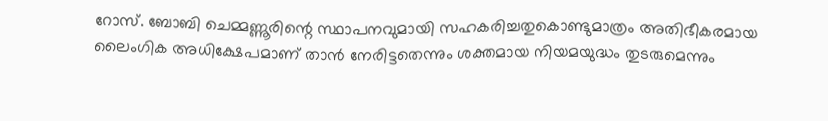റോസ്. ബോബി ചെമ്മണ്ണൂരിന്റെ സ്ഥാപനവുമായി സഹകരിച്ചതുകൊണ്ടുമാത്രം അതിഭീകരമായ ലൈംഗിക അധിക്ഷേപമാണ് താന്‍ നേരിട്ടതെന്നും ശക്തമായ നിയമയുദ്ധം തുടരുമെന്നും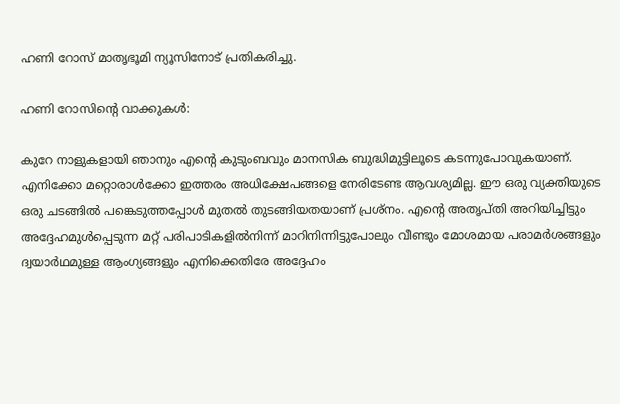ഹണി റോസ് മാതൃഭൂമി ന്യൂസിനോട് പ്രതികരിച്ചു.

ഹണി റോസിന്റെ വാക്കുകള്‍:

കുറേ നാളുകളായി ഞാനും എന്റെ കുടുംബവും മാനസിക ബുദ്ധിമുട്ടിലൂടെ കടന്നുപോവുകയാണ്. എനിക്കോ മറ്റൊരാൾക്കോ ഇത്തരം അധിക്ഷേപങ്ങളെ നേരിടേണ്ട ആവശ്യമില്ല. ഈ ഒരു വ്യക്തിയുടെ ഒരു ചടങ്ങില്‍ പങ്കെടുത്തപ്പോള്‍ മുതല്‍ തുടങ്ങിയതയാണ് പ്രശ്‌നം. എന്റെ അതൃപ്തി അറിയിച്ചിട്ടും അദ്ദേഹമുള്‍പ്പെടുന്ന മറ്റ് പരിപാടികളില്‍നിന്ന് മാറിനിന്നിട്ടുപോലും വീണ്ടും മോശമായ പരാമര്‍ശങ്ങളും ദ്വയാർഥമുള്ള ആംഗ്യങ്ങളും എനിക്കെതിരേ അദ്ദേഹം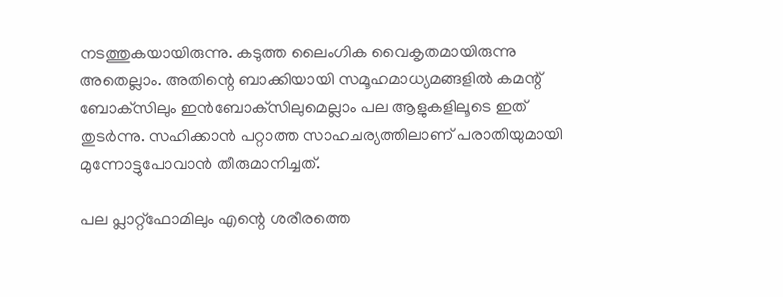നടത്തുകയായിരുന്നു. കടുത്ത ലൈംഗിക വൈകൃതമായിരുന്നു അതെല്ലാം. അതിന്റെ ബാക്കിയായി സമൂഹമാധ്യമങ്ങളില്‍ കമന്റ് ബോക്‌സിലും ഇന്‍ബോക്‌സിലുമെല്ലാം പല ആളുകളിലൂടെ ഇത് തുടര്‍ന്നു. സഹിക്കാന്‍ പറ്റാത്ത സാഹചര്യത്തിലാണ് പരാതിയുമായി മുന്നോട്ടുപോവാന്‍ തീരുമാനിച്ചത്.

പല പ്ലാറ്റ്‌ഫോമിലും എന്റെ ശരീരത്തെ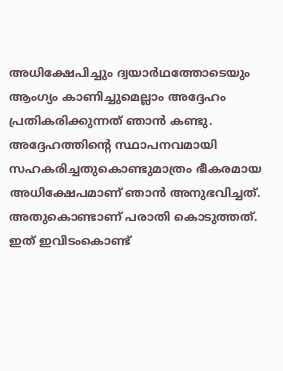അധിക്ഷേപിച്ചും ദ്വയാര്‍ഥത്തോടെയും ആംഗ്യം കാണിച്ചുമെല്ലാം അദ്ദേഹം പ്രതികരിക്കുന്നത് ഞാന്‍ കണ്ടു. അദ്ദേഹത്തിന്റെ സ്ഥാപനവമായി സഹകരിച്ചതുകൊണ്ടുമാത്രം ഭീകരമായ അധിക്ഷേപമാണ് ഞാന്‍ അനുഭവിച്ചത്. അതുകൊണ്ടാണ് പരാതി കൊടുത്തത്. ഇത് ഇവിടംകൊണ്ട്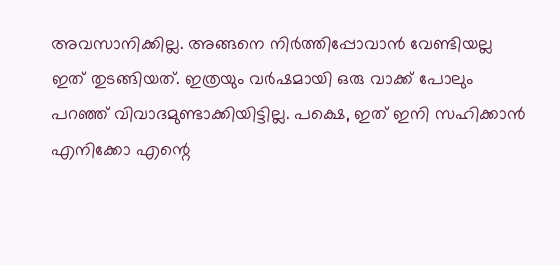അവസാനിക്കില്ല. അങ്ങനെ നിര്‍ത്തിപ്പോവാന്‍ വേണ്ടിയല്ല ഇത് തുടങ്ങിയത്. ഇത്രയും വര്‍ഷമായി ഒരു വാക്ക് പോലും പറഞ്ഞ് വിവാദമുണ്ടാക്കിയിട്ടില്ല. പക്ഷെ, ഇത് ഇനി സഹിക്കാന്‍ എനിക്കോ എന്റെ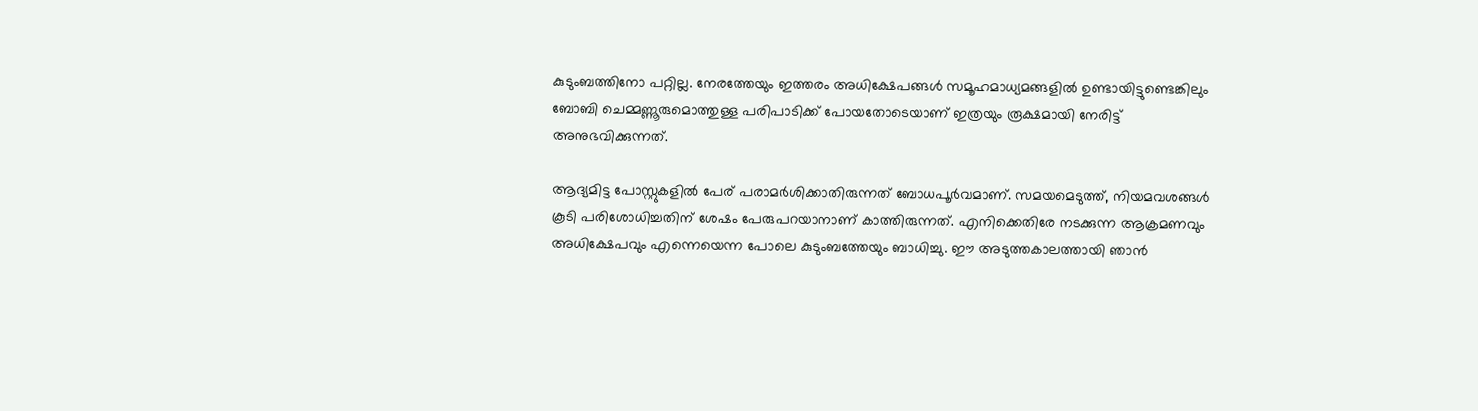കുടുംബത്തിനോ പറ്റില്ല. നേരത്തേയും ഇത്തരം അധിക്ഷേപങ്ങള്‍ സമൂഹമാധ്യമങ്ങളില്‍ ഉണ്ടായിട്ടുണ്ടെങ്കിലും ബോബി ചെമ്മണ്ണൂരുമൊത്തുള്ള പരിപാടിക്ക് പോയതോടെയാണ് ഇത്രയും രൂക്ഷമായി നേരിട്ട് അനുഭവിക്കുന്നത്.

ആദ്യമിട്ട പോസ്റ്റുകളില്‍ പേര് പരാമര്‍ശിക്കാതിരുന്നത് ബോധപൂര്‍വമാണ്. സമയമെടുത്ത്, നിയമവശങ്ങള്‍ കൂടി പരിശോധിച്ചതിന് ശേഷം പേരുപറയാനാണ് കാത്തിരുന്നത്. എനിക്കെതിരേ നടക്കുന്ന ആക്രമണവും അധിക്ഷേപവും എന്നെയെന്ന പോലെ കുടുംബത്തേയും ബാധിച്ചു. ഈ അടുത്തകാലത്തായി ഞാന്‍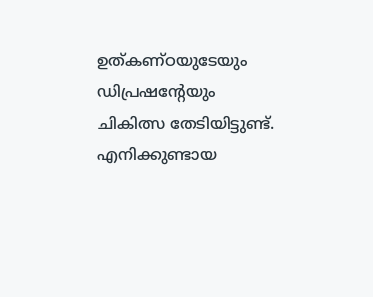ഉത്കണ്ഠയുടേയും ഡിപ്രഷന്റേയും ചികിത്സ തേടിയിട്ടുണ്ട്. എനിക്കുണ്ടായ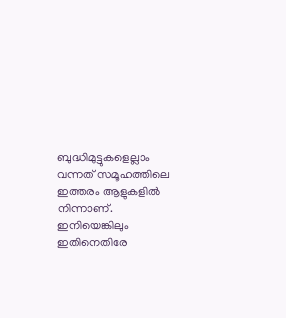ബുദ്ധിമുട്ടുകളെല്ലാം വന്നത് സമൂഹത്തിലെ ഇത്തരം ആളുകളില്‍ നിന്നാണ്. ഇനിയെങ്കിലും ഇതിനെതിരേ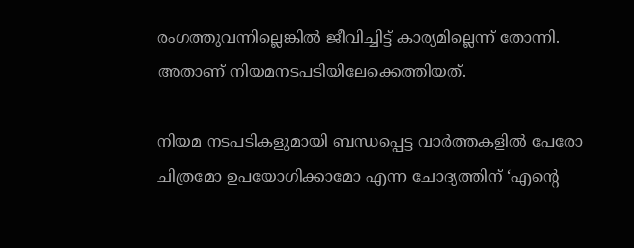രംഗത്തുവന്നില്ലെങ്കില്‍ ജീവിച്ചിട്ട് കാര്യമില്ലെന്ന് തോന്നി. അതാണ് നിയമനടപടിയിലേക്കെത്തിയത്.

നിയമ നടപടികളുമായി ബന്ധപ്പെട്ട വാര്‍ത്തകളില്‍ പേരോ ചിത്രമോ ഉപയോഗിക്കാമോ എന്ന ചോദ്യത്തിന് ‘എന്റെ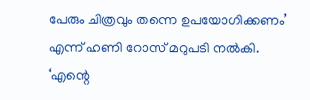പേരും ചിത്രവും തന്നെ ഉപയോഗിക്കണം’ എന്ന് ഹണി റോസ് മറുപടി നൽകി. ‘എന്റെ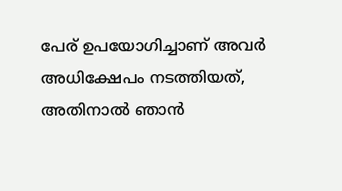പേര് ഉപയോഗിച്ചാണ് അവര്‍ അധിക്ഷേപം നടത്തിയത്, അതിനാല്‍ ഞാന്‍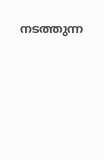നടത്തുന്ന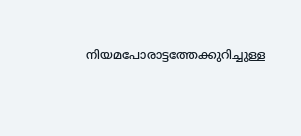നിയമപോരാട്ടത്തേക്കുറിച്ചുള്ള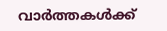വാര്‍ത്തകള്‍ക്ക്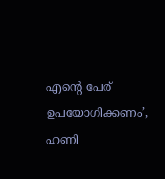എന്റെ പേര് ഉപയോഗിക്കണം’, ഹണി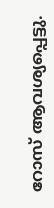റോസ് ആവശ്യപ്പെട്ടു.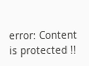error: Content is protected !!